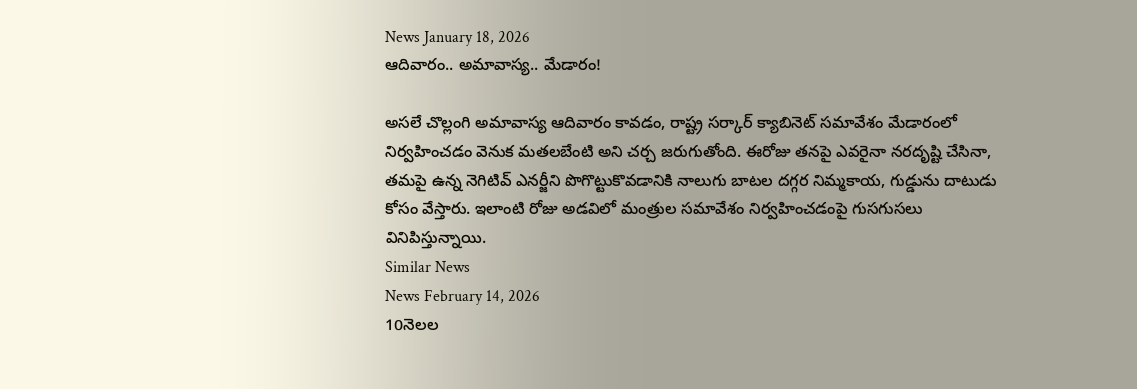News January 18, 2026
ఆదివారం.. అమావాస్య.. మేడారం!

అసలే చొల్లంగి అమావాస్య ఆదివారం కావడం, రాష్ట్ర సర్కార్ క్యాబినెట్ సమావేశం మేడారంలో నిర్వహించడం వెనుక మతలబేంటి అని చర్చ జరుగుతోంది. ఈరోజు తనపై ఎవరైనా నరదృష్టి చేసినా, తమపై ఉన్న నెగిటివ్ ఎనర్జీని పొగొట్టుకొవడానికి నాలుగు బాటల దగ్గర నిమ్మకాయ, గుడ్డును దాటుడు కోసం వేస్తారు. ఇలాంటి రోజు అడవిలో మంత్రుల సమావేశం నిర్వహించడంపై గుసగుసలు వినిపిస్తున్నాయి.
Similar News
News February 14, 2026
10నెలల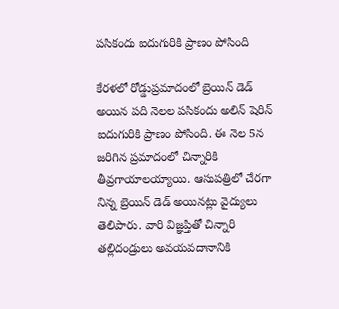పసికందు ఐదుగురికి ప్రాణం పోసింది

కేరళలో రోడ్డుప్రమాదంలో బ్రెయిన్ డెడ్ అయిన పది నెలల పసికందు అలిన్ షెరిన్ ఐదుగురికి ప్రాణం పోసింది. ఈ నెల 5న జరిగిన ప్రమాదంలో చిన్నారికి తీవ్రగాయాలయ్యాయి. ఆసుపత్రిలో చేరగా నిన్న బ్రెయిన్ డెడ్ అయినట్లు వైద్యులు తెలిపారు. వారి విజ్ఞప్తితో చిన్నారి తల్లిదండ్రులు అవయవదానానికి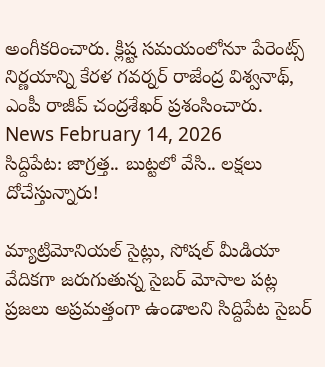అంగీకరించారు. క్లిష్ట సమయంలోనూ పేరెంట్స్ నిర్ణయాన్ని కేరళ గవర్నర్ రాజేంద్ర విశ్వనాథ్, ఎంపీ రాజీవ్ చంద్రశేఖర్ ప్రశంసించారు.
News February 14, 2026
సిద్దిపేట: జాగ్రత్త.. బుట్టలో వేసి.. లక్షలు దోచేస్తున్నారు!

మ్యాట్రిమోనియల్ సైట్లు, సోషల్ మీడియా వేదికగా జరుగుతున్న సైబర్ మోసాల పట్ల ప్రజలు అప్రమత్తంగా ఉండాలని సిద్దిపేట సైబర్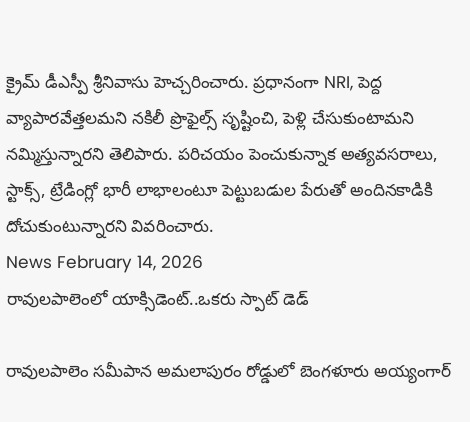క్రైమ్ డీఎస్పీ శ్రీనివాసు హెచ్చరించారు. ప్రధానంగా NRI, పెద్ద వ్యాపారవేత్తలమని నకిలీ ప్రొఫైల్స్ సృష్టించి, పెళ్లి చేసుకుంటామని నమ్మిస్తున్నారని తెలిపారు. పరిచయం పెంచుకున్నాక అత్యవసరాలు, స్టాక్స్, ట్రేడింగ్లో భారీ లాభాలంటూ పెట్టుబడుల పేరుతో అందినకాడికి దోచుకుంటున్నారని వివరించారు.
News February 14, 2026
రావులపాలెంలో యాక్సిడెంట్..ఒకరు స్పాట్ డెడ్

రావులపాలెం సమీపాన అమలాపురం రోడ్డులో బెంగళూరు అయ్యంగార్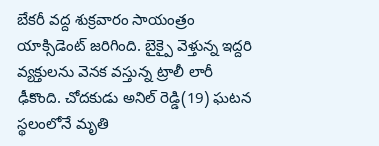బేకరీ వద్ద శుక్రవారం సాయంత్రం యాక్సిడెంట్ జరిగింది. బైక్పై వెళ్తున్న ఇద్దరి వ్యక్తులను వెనక వస్తున్న ట్రాలీ లారీ ఢీకొంది. చోదకుడు అనిల్ రెడ్డి(19) ఘటన స్థలంలోనే మృతి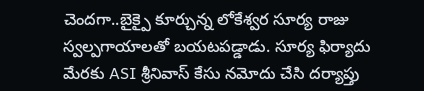చెందగా..బైక్పై కూర్చున్న లోకేశ్వర సూర్య రాజు స్వల్పగాయాలతో బయటపడ్డాడు. సూర్య ఫిర్యాదు మేరకు ASI శ్రీనివాస్ కేసు నమోదు చేసి దర్యాప్తు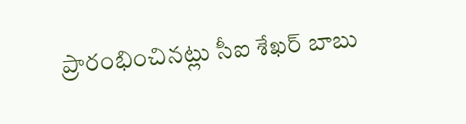ప్రారంభించినట్లు సీఐ శేఖర్ బాబు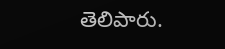తెలిపారు.